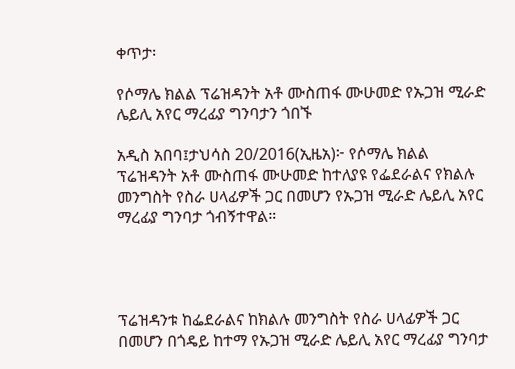ቀጥታ፡

የሶማሌ ክልል ፕሬዝዳንት አቶ ሙስጠፋ ሙሁመድ የኡጋዝ ሚራድ ሌይሊ አየር ማረፊያ ግንባታን ጎበኙ

አዲስ አበባ፤ታህሳስ 20/2016(ኢዜአ)፦ የሶማሌ ክልል ፕሬዝዳንት አቶ ሙስጠፋ ሙሁመድ ከተለያዩ የፌደራልና የክልሉ መንግስት የስራ ሀላፊዎች ጋር በመሆን የኡጋዝ ሚራድ ሌይሊ አየር ማረፊያ ግንባታ ጎብኝተዋል።




ፕሬዝዳንቱ ከፌደራልና ከክልሉ መንግስት የስራ ሀላፊዎች ጋር በመሆን በጎዴይ ከተማ የኡጋዝ ሚራድ ሌይሊ አየር ማረፊያ ግንባታ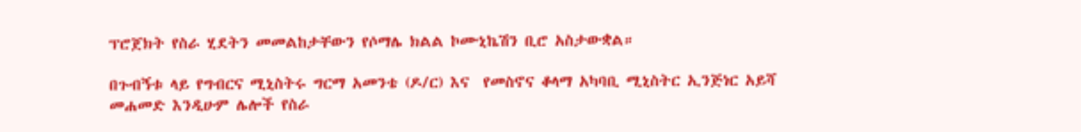ፕሮጀክት የስራ ሂደትን መመልከታቸውን የሶማሌ ክልል ኮሙኒኬሽን ቢሮ አስታውቋል።

በጉብኝቱ ላይ የግብርና ሚኒስትሩ ግርማ አመንቴ (ዶ/ር) እና  የመስኖና ቆላማ አካባቢ ሚኒስትር ኢንጅነር አይሻ መሐመድ እንዲሁም ሌሎች የስራ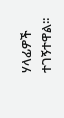ሃላፊዎች ተገኝተዋል፡፡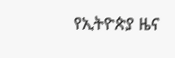የኢትዮጵያ ዜና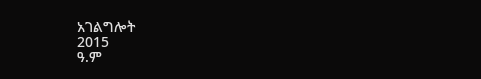አገልግሎት
2015
ዓ.ም